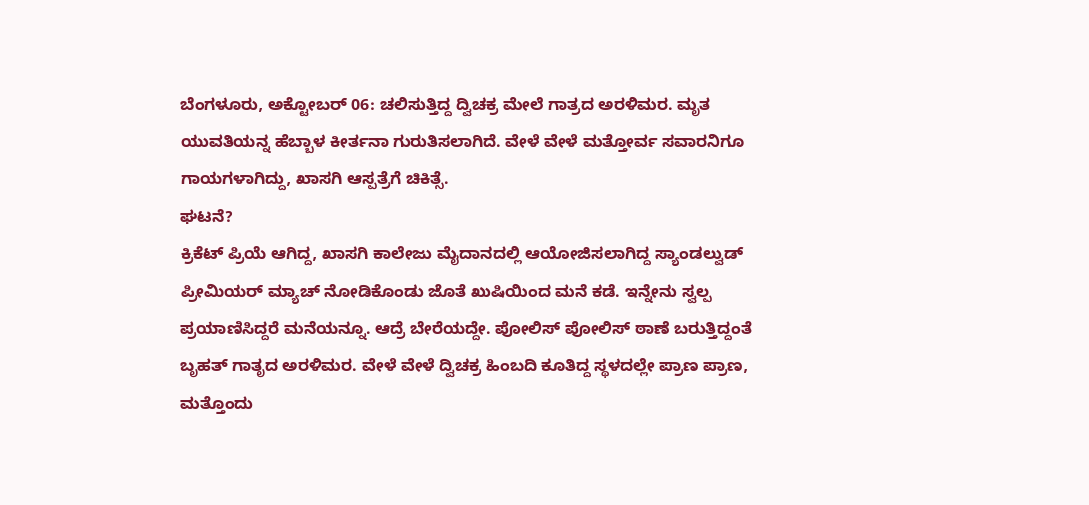ಬೆಂಗಳೂರು, ಅಕ್ಟೋಬರ್ 06: ಚಲಿಸುತ್ತಿದ್ದ ದ್ವಿಚಕ್ರ ಮೇಲೆ ಗಾತ್ರದ ಅರಳಿಮರ. ಮೃತ ಯುವತಿಯನ್ನ ಹೆಬ್ಬಾಳ ಕೀರ್ತನಾ ಗುರುತಿಸಲಾಗಿದೆ. ವೇಳೆ ವೇಳೆ ಮತ್ತೋರ್ವ ಸವಾರನಿಗೂ ಗಾಯಗಳಾಗಿದ್ದು, ಖಾಸಗಿ ಆಸ್ಪತ್ರೆಗೆ ಚಿಕಿತ್ಸೆ.
ಘಟನೆ?
ಕ್ರಿಕೆಟ್ ಪ್ರಿಯೆ ಆಗಿದ್ದ, ಖಾಸಗಿ ಕಾಲೇಜು ಮೈದಾನದಲ್ಲಿ ಆಯೋಜಿಸಲಾಗಿದ್ದ ಸ್ಯಾಂಡಲ್ವುಡ್ ಪ್ರೀಮಿಯರ್ ಮ್ಯಾಚ್ ನೋಡಿಕೊಂಡು ಜೊತೆ ಖುಷಿಯಿಂದ ಮನೆ ಕಡೆ. ಇನ್ನೇನು ಸ್ವಲ್ಪ ಪ್ರಯಾಣಿಸಿದ್ದರೆ ಮನೆಯನ್ನೂ. ಆದ್ರೆ ಬೇರೆಯದ್ದೇ. ಪೋಲಿಸ್ ಪೋಲಿಸ್ ಠಾಣೆ ಬರುತ್ತಿದ್ದಂತೆ ಬೃಹತ್ ಗಾತೃದ ಅರಳಿಮರ. ವೇಳೆ ವೇಳೆ ದ್ವಿಚಕ್ರ ಹಿಂಬದಿ ಕೂತಿದ್ದ ಸ್ಥಳದಲ್ಲೇ ಪ್ರಾಣ ಪ್ರಾಣ, ಮತ್ತೊಂದು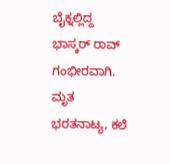ಬೈಕ್ನಲ್ಲಿದ್ದ ಭಾಸ್ಕರ್ ರಾವ್ ಗಂಭೀರವಾಗಿ. ಮೃತ ಭರತನಾಟ್ಯ, ಕಲೆ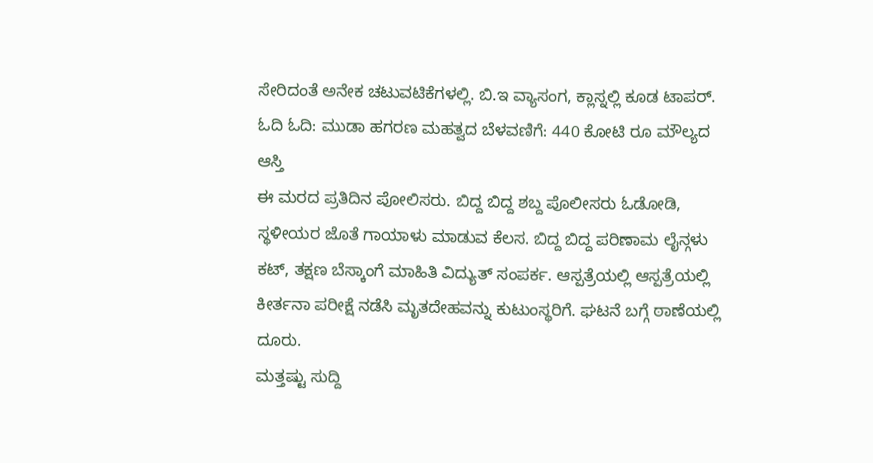ಸೇರಿದಂತೆ ಅನೇಕ ಚಟುವಟಿಕೆಗಳಲ್ಲಿ. ಬಿ.ಇ ವ್ಯಾಸಂಗ, ಕ್ಲಾಸ್ನಲ್ಲಿ ಕೂಡ ಟಾಪರ್.
ಓದಿ ಓದಿ: ಮುಡಾ ಹಗರಣ ಮಹತ್ವದ ಬೆಳವಣಿಗೆ: 440 ಕೋಟಿ ರೂ ಮೌಲ್ಯದ ಆಸ್ತಿ
ಈ ಮರದ ಪ್ರತಿದಿನ ಪೋಲಿಸರು. ಬಿದ್ದ ಬಿದ್ದ ಶಬ್ದ ಪೊಲೀಸರು ಓಡೋಡಿ, ಸ್ಥಳೀಯರ ಜೊತೆ ಗಾಯಾಳು ಮಾಡುವ ಕೆಲಸ. ಬಿದ್ದ ಬಿದ್ದ ಪರಿಣಾಮ ಲೈನ್ಗಳು ಕಟ್, ತಕ್ಷಣ ಬೆಸ್ಕಾಂಗೆ ಮಾಹಿತಿ ವಿದ್ಯುತ್ ಸಂಪರ್ಕ. ಆಸ್ಪತ್ರೆಯಲ್ಲಿ ಆಸ್ಪತ್ರೆಯಲ್ಲಿ ಕೀರ್ತನಾ ಪರೀಕ್ಷೆ ನಡೆಸಿ ಮೃತದೇಹವನ್ನು ಕುಟುಂಸ್ಥರಿಗೆ. ಘಟನೆ ಬಗ್ಗೆ ಠಾಣೆಯಲ್ಲಿ ದೂರು.
ಮತ್ತಷ್ಟು ಸುದ್ದಿ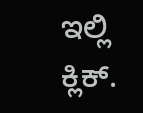ಇಲ್ಲಿ ಕ್ಲಿಕ್.